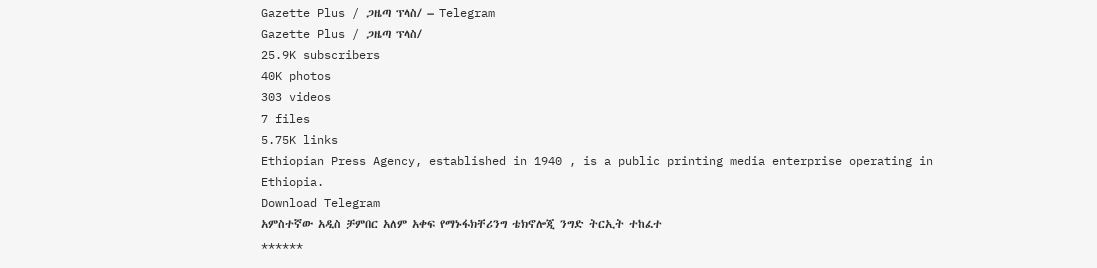Gazette Plus / ጋዜጣ ፕላስ/ – Telegram
Gazette Plus / ጋዜጣ ፕላስ/
25.9K subscribers
40K photos
303 videos
7 files
5.75K links
Ethiopian Press Agency, established in 1940 , is a public printing media enterprise operating in Ethiopia.
Download Telegram
አምስተኛው አዲስ ቻምበር አለም አቀፍ የማኑፋክቸሪንግ ቴክኖሎጂ ንግድ ትርኢት ተከፈተ
******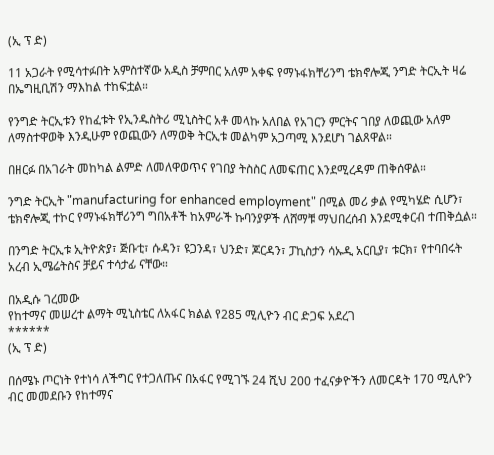(ኢ ፕ ድ)

11 አጋራት የሚሳተፉበት አምስተኛው አዲስ ቻምበር አለም አቀፍ የማኑፋክቸሪንግ ቴክኖሎጂ ንግድ ትርኢት ዛሬ በኤግዚቢሽን ማእከል ተከፍቷል።

የንግድ ትርኢቱን የከፈቱት የኢንዱስትሪ ሚኒስትር አቶ መላኩ አለበል የአገርን ምርትና ገበያ ለወጪው አለም ለማስተዋወቅ እንዲሁም የወጪውን ለማወቅ ትርኢቱ መልካም አጋጣሚ እንደሆነ ገልጸዋል።

በዘርፉ በአገራት መከካል ልምድ ለመለዋወጥና የገበያ ትስስር ለመፍጠር እንደሚረዳም ጠቅሰዋል።

ንግድ ትርኢት "manufacturing for enhanced employment" በሚል መሪ ቃል የሚካሄድ ሲሆን፣ ቴክኖሎጂ ተኮር የማኑፋክቸሪንግ ግበአቶች ከአምራች ኩባንያዎች ለሸማቹ ማህበረሰብ እንደሚቀርብ ተጠቅሷል።

በንግድ ትርኢቱ ኢትዮጵያ፣ ጅቡቲ፣ ሱዳን፣ ዩጋንዳ፣ ህንድ፣ ጆርዳን፣ ፓኪስታን ሳኡዲ አርቢያ፣ ቱርክ፣ የተባበሩት አረብ ኢሜሬትስና ቻይና ተሳታፊ ናቸው።

በአዲሱ ገረመው
የከተማና መሠረተ ልማት ሚኒስቴር ለአፋር ክልል የ285 ሚሊዮን ብር ድጋፍ አደረገ
******
(ኢ ፕ ድ)

በሰሜኑ ጦርነት የተነሳ ለችግር የተጋለጡና በአፋር የሚገኙ 24 ሺህ 200 ተፈናቃዮችን ለመርዳት 170 ሚሊዮን ብር መመደቡን የከተማና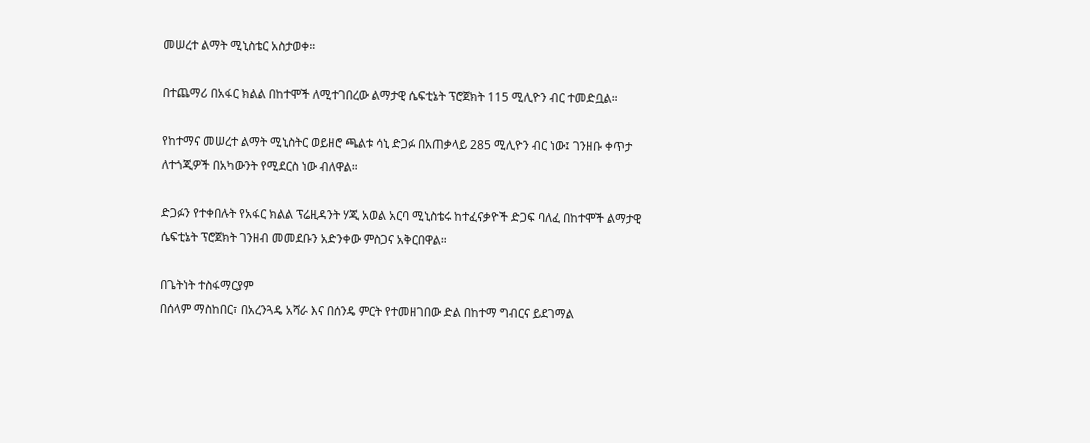መሠረተ ልማት ሚኒስቴር አስታወቀ።

በተጨማሪ በአፋር ክልል በከተሞች ለሚተገበረው ልማታዊ ሴፍቲኔት ፕሮጀክት 115 ሚሊዮን ብር ተመድቧል።

የከተማና መሠረተ ልማት ሚኒስትር ወይዘሮ ጫልቱ ሳኒ ድጋፉ በአጠቃላይ 285 ሚሊዮን ብር ነው፤ ገንዘቡ ቀጥታ ለተጎጂዎች በአካውንት የሚደርስ ነው ብለዋል።

ድጋፉን የተቀበሉት የአፋር ክልል ፕሬዚዳንት ሃጂ አወል አርባ ሚኒስቴሩ ከተፈናቃዮች ድጋፍ ባለፈ በከተሞች ልማታዊ ሴፍቲኔት ፕሮጀክት ገንዘብ መመደቡን አድንቀው ምስጋና አቅርበዋል።

በጌትነት ተስፋማርያም
በሰላም ማስከበር፣ በአረንጓዴ አሻራ እና በሰንዴ ምርት የተመዘገበው ድል በከተማ ግብርና ይደገማል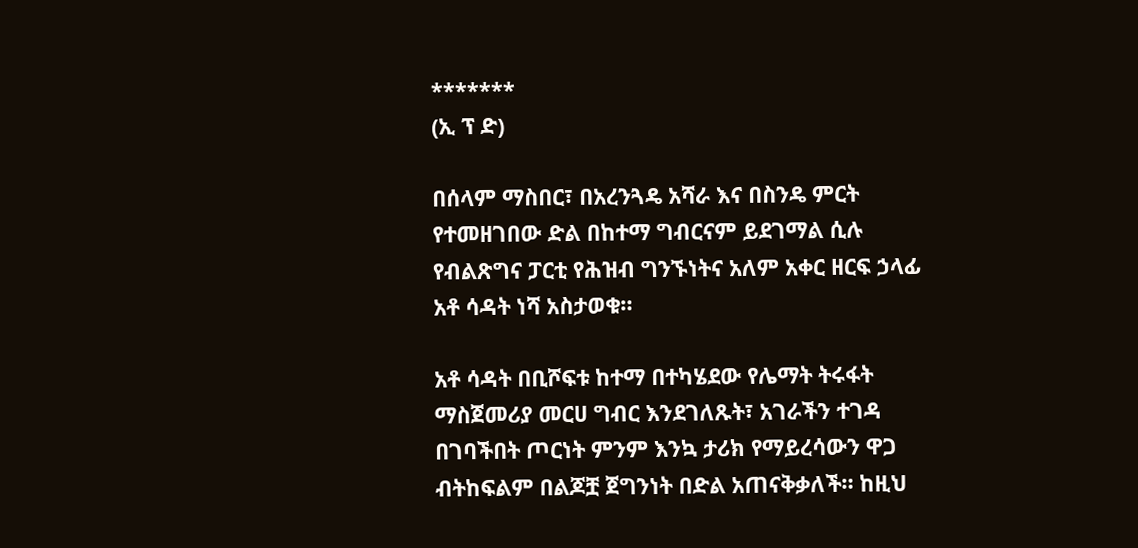*******
(ኢ ፕ ድ)

በሰላም ማስበር፣ በአረንጓዴ አሻራ እና በስንዴ ምርት የተመዘገበው ድል በከተማ ግብርናም ይደገማል ሲሉ የብልጽግና ፓርቲ የሕዝብ ግንኙነትና አለም አቀር ዘርፍ ኃላፊ አቶ ሳዳት ነሻ አስታወቁ።

አቶ ሳዳት በቢሾፍቱ ከተማ በተካሄደው የሌማት ትሩፋት ማስጀመሪያ መርሀ ግብር እንደገለጹት፣ አገራችን ተገዳ በገባችበት ጦርነት ምንም እንኳ ታሪክ የማይረሳውን ዋጋ ብትከፍልም በልጆቿ ጀግንነት በድል አጠናቅቃለች። ከዚህ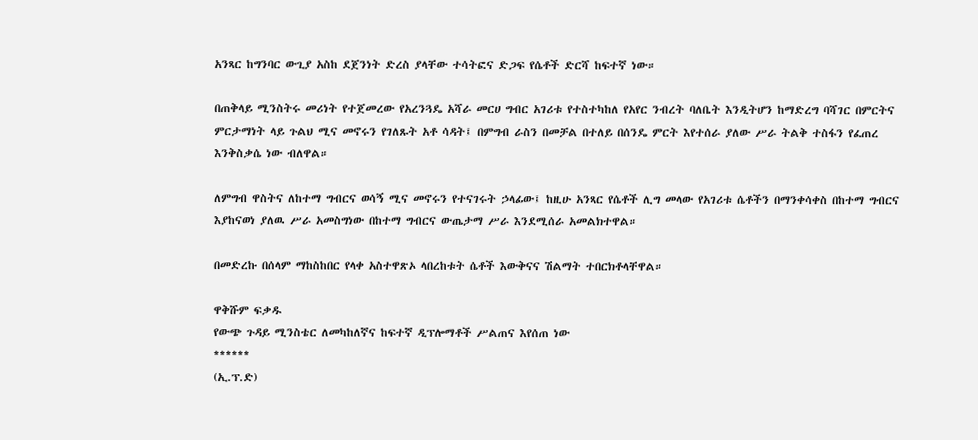አንጻር ከግንባር ውጊያ አስከ ደጀንነት ድረስ ያላቸው ተሳትፎና ድጋፍ የሴቶች ድርሻ ከፍተኛ ነው።

በጠቅላይ ሚንስትሩ መሪነት የተጀመረው የአረንጓዴ አሻራ መርሀ ግብር አገሪቱ የተስተካከለ የአየር ንብረት ባለቤት እንዲትሆን ከማድረግ ባሻገር በምርትና ምርታማነት ላይ ጉልህ ሚና መኖሩን የገለጹት አቶ ሳዳት፤ በምግብ ራስን በመቻል በተለይ በሰንዴ ምርት እየተሰራ ያለው ሥራ ትልቅ ተስፋን የፈጠረ እንቅስቃሴ ነው ብለዋል።

ለምግብ ዋስትና ለከተማ ግብርና ወሳኝ ሚና መኖሩን የተናገሩት ኃላፊው፤ ከዚሁ አንጻር የሴቶች ሊግ መላው የአገሪቱ ሴቶችን በማንቀሳቀስ በከተማ ግብርና እያከናወነ ያለዉ ሥራ አመስግነው በከተማ ግብርና ውጤታማ ሥራ እንደሚሰራ አመልክተዋል።

በመድረኩ በሰላም ማከስከበር የላቀ አስተዋጽኦ ላበረከቱት ሴቶች እውቅናና ሽልማት ተበርክቶላቸዋል።

ዋቅሹም ፍቃዱ
የውጭ ጉዳይ ሚንስቴር ለመካከለኛና ከፍተኛ ዲፕሎማቶች ሥልጠና እየሰጠ ነው
******
(ኢ.ፕ.ድ)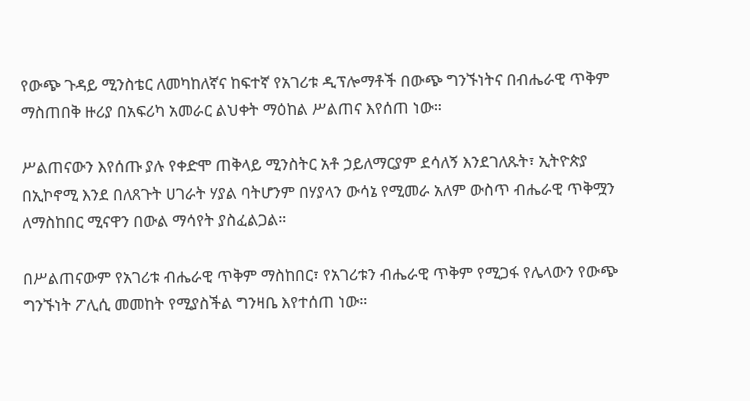የውጭ ጉዳይ ሚንስቴር ለመካከለኛና ከፍተኛ የአገሪቱ ዲፕሎማቶች በውጭ ግንኙነትና በብሔራዊ ጥቅም ማስጠበቅ ዙሪያ በአፍሪካ አመራር ልህቀት ማዕከል ሥልጠና እየሰጠ ነው።

ሥልጠናውን እየሰጡ ያሉ የቀድሞ ጠቅላይ ሚንስትር አቶ ኃይለማርያም ደሳለኝ እንደገለጹት፣ ኢትዮጵያ በኢኮኖሚ እንደ በለጸጉት ሀገራት ሃያል ባትሆንም በሃያላን ውሳኔ የሚመራ አለም ውስጥ ብሔራዊ ጥቅሟን ለማስከበር ሚናዋን በውል ማሳየት ያስፈልጋል።

በሥልጠናውም የአገሪቱ ብሔራዊ ጥቅም ማስከበር፣ የአገሪቱን ብሔራዊ ጥቅም የሚጋፋ የሌላውን የውጭ ግንኙነት ፖሊሲ መመከት የሚያስችል ግንዛቤ እየተሰጠ ነው።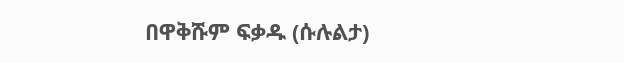በዋቅሹም ፍቃዱ (ሱሉልታ)